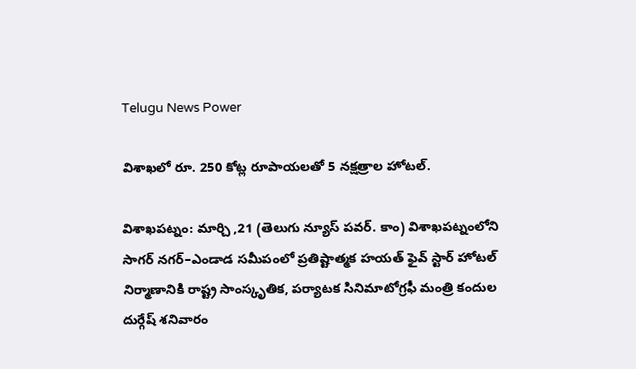Telugu News Power

విశాఖలో రూ. 250 కోట్ల రూపాయలతో 5 నక్షత్రాల హోటల్.

విశాఖపట్నం: మార్చి ,21 (తెలుగు న్యూస్ పవర్. కాం) విశాఖపట్నంలోని సాగర్ నగర్–ఎండాడ సమీపంలో ప్రతిష్టాత్మక హయత్ ఫైవ్ స్టార్ హోటల్ నిర్మాణానికి రాష్ట్ర సాంస్కృతిక, పర్యాటక సినిమాటోగ్రఫీ మంత్రి కందుల దుర్గేష్ శనివారం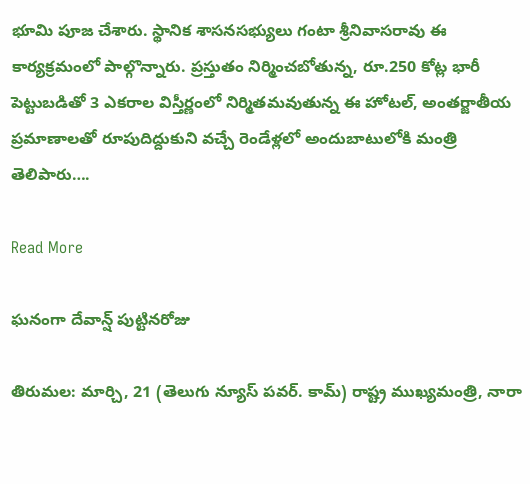భూమి పూజ చేశారు. స్థానిక శాసనసభ్యులు గంటా శ్రీనివాసరావు ఈ కార్యక్రమంలో పాల్గొన్నారు. ప్రస్తుతం నిర్మించబోతున్న, రూ.250 కోట్ల భారీ పెట్టుబడితో 3 ఎకరాల విస్తీర్ణంలో నిర్మితమవుతున్న ఈ హోటల్, అంతర్జాతీయ ప్రమాణాలతో రూపుదిద్దుకుని వచ్చే రెండేళ్లలో అందుబాటులోకి మంత్రి తెలిపారు….

Read More

ఘనంగా దేవాన్ష్ పుట్టినరోజు

తిరుమల: మార్చి, 21 (తెలుగు న్యూస్ పవర్. కామ్) రాష్ట్ర ముఖ్యమంత్రి, నారా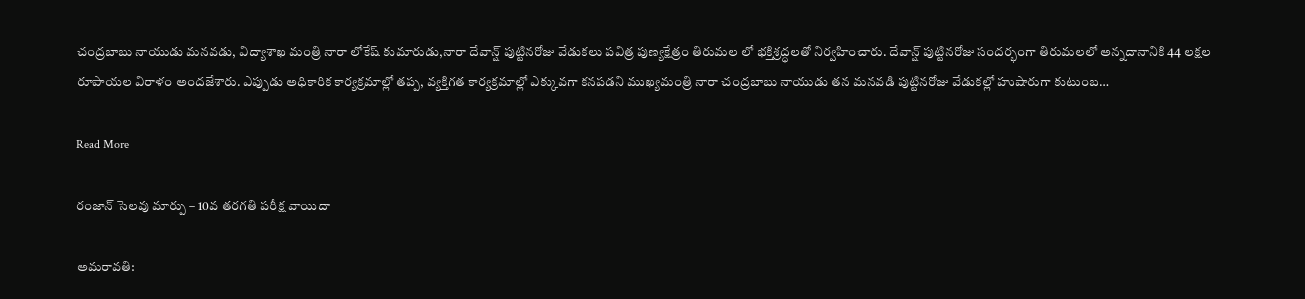చంద్రబాబు నాయుడు మనవడు, విద్యాశాఖ మంత్రి నారా లోకేష్ కుమారుడు,నారా దేవాన్ష్ పుట్టినరోజు వేడుకలు పవిత్ర పుణ్యక్షేత్రం తిరుమల లో భక్తిశ్రద్ధలతో నిర్వహించారు. దేవాన్ష్ పుట్టినరోజు సందర్భంగా తిరుమలలో అన్నదానానికి 44 లక్షల రూపాయల విరాళం అందజేశారు. ఎప్పుడు అధికారిక కార్యక్రమాల్లో తప్ప, వ్యక్తిగత కార్యక్రమాల్లో ఎక్కువగా కనపడని ముఖ్యమంత్రి నారా చంద్రబాబు నాయుడు తన మనవడి పుట్టినరోజు వేడుకల్లో హుషారుగా కుటుంబ…

Read More

రంజాన్ సెలవు మార్పు – 10వ తరగతి పరీక్ష వాయిదా

అమరావతి: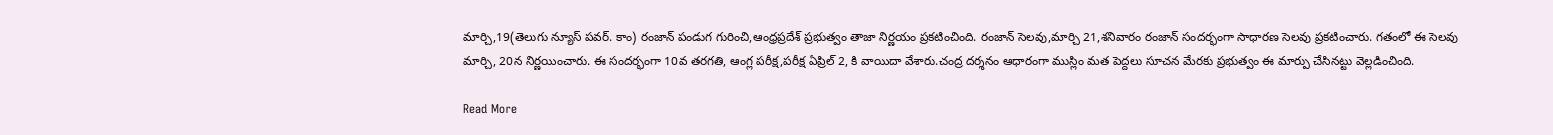మార్చి,19(తెలుగు న్యూస్ పవర్. కాం) రంజాన్ పండుగ గురించి,ఆంధ్రప్రదేశ్ ప్రభుత్వం తాజా నిర్ణయం ప్రకటించింది. రంజాన్ సెలవు,మార్చి 21,శనివారం రంజాన్ సందర్భంగా సాధారణ సెలవు ప్రకటించారు. గతంలో ఈ సెలవు మార్చి, 20న నిర్ణయించారు. ఈ సందర్భంగా 10వ తరగతి, ఆంగ్ల పరీక్ష,పరీక్ష ఏప్రిల్ 2, కి వాయిదా వేశారు.చంద్ర దర్శనం ఆధారంగా ముస్లిం మత పెద్దలు సూచన మేరకు ప్రభుత్వం ఈ మార్పు చేసినట్టు వెల్లడించింది.

Read More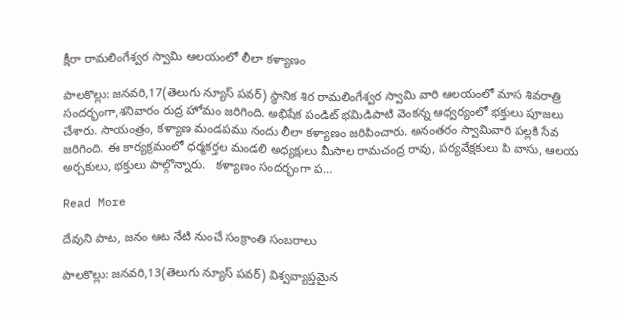క్షీరా రామలింగేశ్వర స్వామి ఆలయంలో లీలా కళ్యాణం

పాలకొల్లు: జనవరి,17(తెలుగు న్యూస్ పవర్) స్థానిక శిర రామలింగేశ్వర స్వామి వారి ఆలయంలో మాస శివరాత్రి సందర్భంగా,శనివారం రుద్ర హోమం జరిగింది. అభిషేక పండిట్ భమిడిపాటి వెంకన్న ఆధ్వర్యంలో భక్తులు పూజలు చేశారు. సాయంత్రం, కళ్యాణ మండపము నందు లీలా కళ్యాణం జరిపించారు. అనంతరం స్వామివారి పల్లకి సేవ జరిగింది. ఈ కార్యక్రమంలో ధర్మకర్తల మండలి అధ్యక్షులు మీసాల రామచంద్ర రావు, పర్యవేక్షకులు పి వాసు, ఆలయ అర్చకులు, భక్తులు పాల్గొన్నారు.   కళ్యాణం సందర్భంగా ప…

Read More

దేవుని పాట, జనం ఆట నేటి నుంచే సంక్రాంతి సంబరాలు

పాలకొల్లు: జనవరి,13(తెలుగు న్యూస్ పవర్) విశ్వవ్యాప్తమైన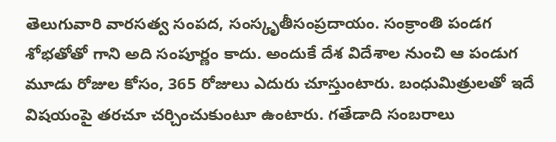తెలుగువారి వారసత్వ సంపద, సంస్కృతీసంప్రదాయం. సంక్రాంతి పండగ శోభతోతో గాని అది సంపూర్ణం కాదు. అందుకే దేశ విదేశాల నుంచి ఆ పండుగ మూడు రోజుల కోసం, 365 రోజులు ఎదురు చూస్తుంటారు. బంధుమిత్రులతో ఇదే విషయంపై తరచూ చర్చించుకుంటూ ఉంటారు. గతేడాది సంబరాలు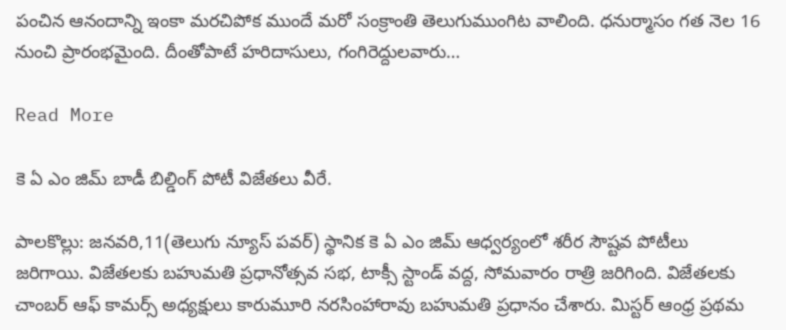పంచిన ఆనందాన్ని ఇంకా మరచిపోక ముందే మరో సంక్రాంతి తెలుగుముంగిట వాలింది. ధనుర్మాసం గత నెల 16 నుంచి ప్రారంభమైంది. దీంతోపాటే హరిదాసులు, గంగిరెద్దులవారు…

Read More

కె ఏ ఎం జిమ్ బాడీ బిల్డింగ్ పోటీ విజేతలు వీరే.

పాలకొల్లు: జనవరి,11(తెలుగు న్యూస్ పవర్) స్థానిక కె ఏ ఎం జిమ్ ఆధ్వర్యంలో శరీర సౌష్టవ పోటీలు జరిగాయి. విజేతలకు బహుమతి ప్రధానోత్సవ సభ, టాక్సీ స్టాండ్ వద్ద, సోమవారం రాత్రి జరిగింది. విజేతలకు చాంబర్ ఆఫ్ కామర్స్ అధ్యక్షులు కారుమూరి నరసింహారావు బహుమతి ప్రధానం చేశారు. మిస్టర్ ఆంధ్ర ప్రథమ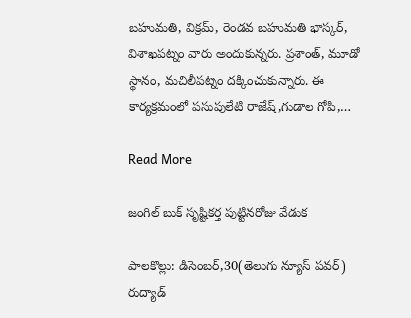బహుమతి, విక్రమ్, రెండవ బహుమతి భాస్కర్, విశాఖపట్నం వారు అందుకున్నరు. ప్రశాంత్, మూడో స్థానం, మచిలీపట్నం దక్కించుకున్నారు. ఈ కార్యక్రమంలో పసుపులేటి రాజేష్,గుడాల గోపి,…

Read More

జంగిల్ బుక్ సృష్టికర్త పుట్టినరోజు వేడుక

పాలకొల్లు: డిసెంబర్,30(తెలుగు న్యూస్ పవర్) రుద్యాడ్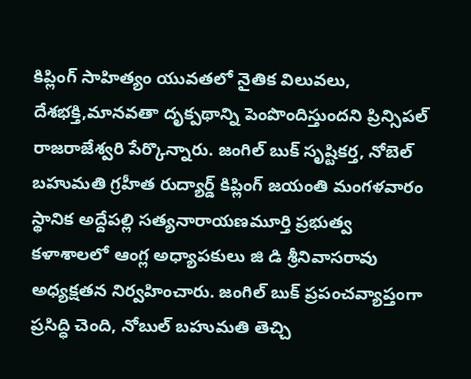కిప్లింగ్ సాహిత్యం యువతలో నైతిక విలువలు, దేశభక్తి,మానవతా దృక్పథాన్ని పెంపొందిస్తుందని ప్రిన్సిపల్ రాజరాజేశ్వరి పేర్కొన్నారు. జంగిల్ బుక్ సృష్టికర్త, నోబెల్ బహుమతి గ్రహీత రుద్యార్డ్ కిప్లింగ్ జయంతి మంగళవారం స్థానిక అద్దేపల్లి సత్యనారాయణమూర్తి ప్రభుత్వ కళాశాలలో ఆంగ్ల అధ్యాపకులు జి డి శ్రీనివాసరావు అధ్యక్షతన నిర్వహించారు. జంగిల్ బుక్ ప్రపంచవ్యాప్తంగా ప్రసిద్ధి చెంది, నోబుల్ బహుమతి తెచ్చి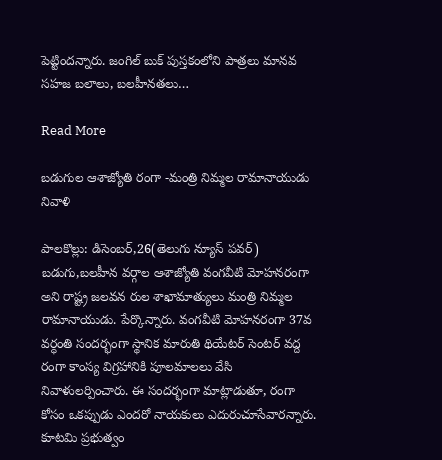పెట్టిందన్నారు. జంగిల్ బుక్ పుస్తకంలోని పాత్రలు మానవ సహజ బలాలు, బలహీనతలు…

Read More

బడుగుల ఆశాజ్యోతి రంగా -మంత్రి నిమ్మల రామానాయుడు నివాళి

పాలకొల్లు: డిసెంబర్,26(తెలుగు న్యూస్ పవర్) బడుగు,బలహీన వర్గాల ఆశాజ్యోతి వంగవీటి మోహనరంగా అని రాష్ట్ర జలవన రుల శాఖామాత్యులు మంత్రి నిమ్మల రామానాయుడు. పేర్కొన్నారు. వంగవీటి మోహనరంగా 37వ వర్ధంతి సందర్భంగా స్థానిక మారుతి థియేటర్ సెంటర్ వద్ద రంగా కాంస్య విగ్రహానికి పూలమాలలు వేసి నివాళులర్పించారు. ఈ సందర్భంగా మాట్లాడుతూ, రంగా కోసం ఒకప్పుడు ఎందరో నాయకులు ఎదురుచూసేవారన్నారు. కూటమి ప్రభుత్వం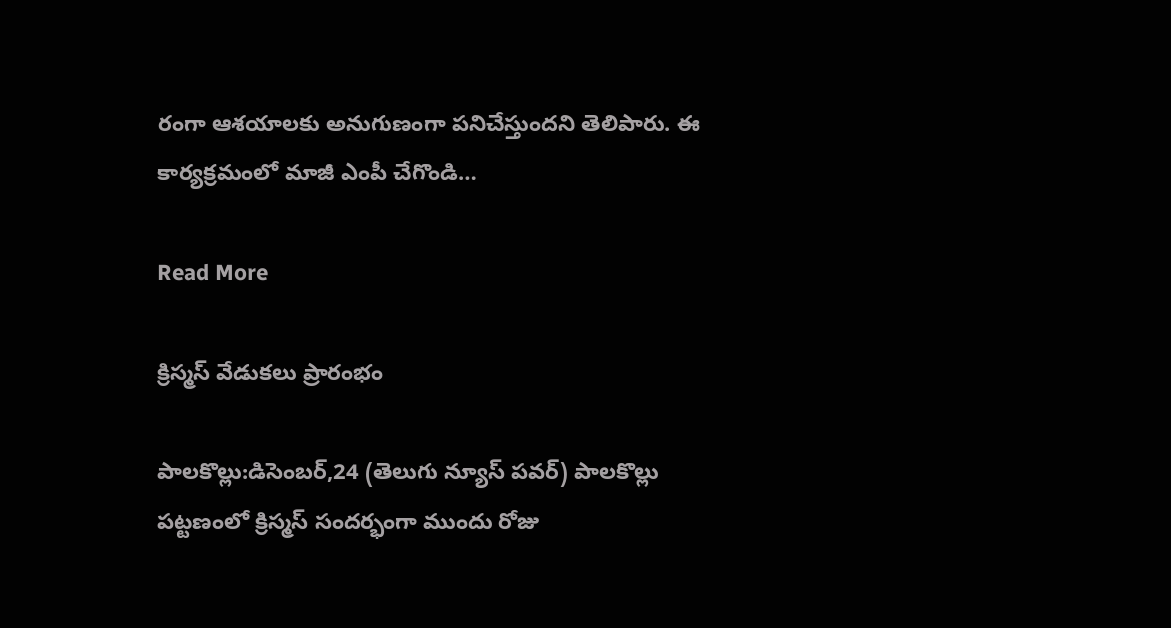రంగా ఆశయాలకు అనుగుణంగా పనిచేస్తుందని తెలిపారు. ఈ కార్యక్రమంలో మాజీ ఎంపీ చేగొండి…

Read More

క్రిస్మస్ వేడుకలు ప్రారంభం

పాలకొల్లు:డిసెంబర్,24 (తెలుగు న్యూస్ పవర్) పాలకొల్లు పట్టణంలో క్రిస్మస్ సందర్భంగా ముందు రోజు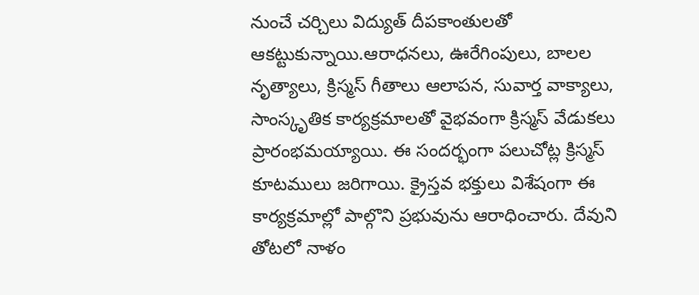నుంచే చర్చిలు విద్యుత్ దీపకాంతులతో ఆకట్టుకున్నాయి.ఆరాధనలు, ఊరేగింపులు, బాలల నృత్యాలు, క్రిస్మస్ గీతాలు ఆలాపన, సువార్త వాక్యాలు, సాంస్కృతిక కార్యక్రమాలతో వైభవంగా క్రిస్మస్ వేడుకలు ప్రారంభమయ్యాయి. ఈ సందర్భంగా పలుచోట్ల క్రిస్మస్ కూటములు జరిగాయి. క్రైస్తవ భక్తులు విశేషంగా ఈ కార్యక్రమాల్లో పాల్గొని ప్రభువును ఆరాధించారు. దేవుని తోటలో నాళం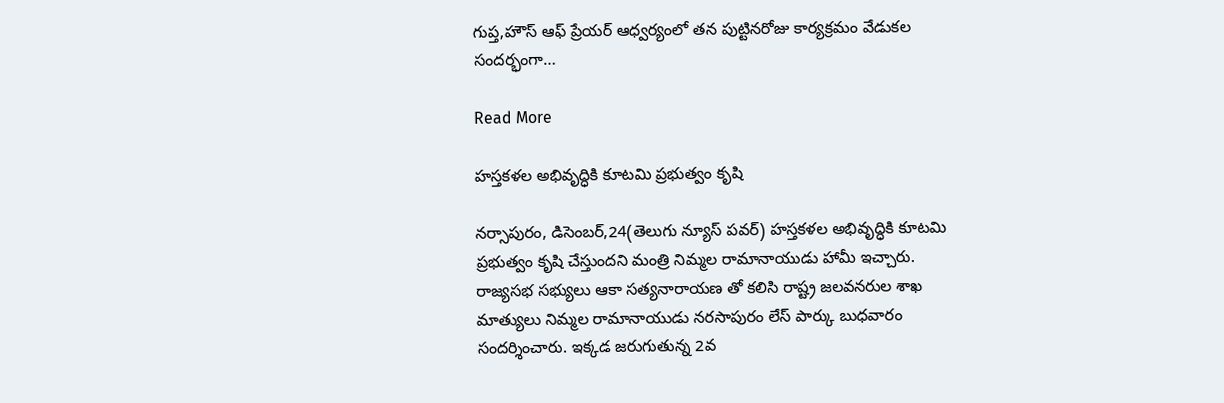గుప్త,హౌస్ ఆఫ్ ప్రేయర్ ఆధ్వర్యంలో తన పుట్టినరోజు కార్యక్రమం వేడుకల సందర్భంగా…

Read More

హస్తకళల అభివృద్ధికి కూటమి ప్రభుత్వం కృషి

నర్సాపురం, డిసెంబర్,24(తెలుగు న్యూస్ పవర్) హస్తకళల అభివృద్ధికి కూటమి ప్రభుత్వం కృషి చేస్తుందని మంత్రి నిమ్మల రామానాయుడు హామీ ఇచ్చారు. రాజ్యసభ సభ్యులు ఆకా సత్యనారాయణ తో కలిసి రాష్ట్ర జలవనరుల శాఖ మాత్యులు నిమ్మల రామానాయుడు నరసాపురం లేస్ పార్కు బుధవారం సందర్శించారు. ఇక్కడ జరుగుతున్న 2వ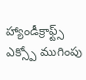హ్యాండీక్రాఫ్ట్స్ ఎక్స్పో ముగింపు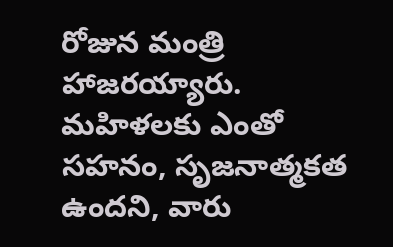రోజున మంత్రి హాజరయ్యారు. మహిళలకు ఎంతో సహనం, సృజనాత్మకత ఉందని, వారు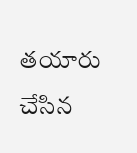తయారు చేసిన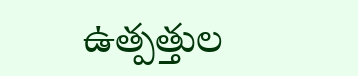ఉత్పత్తుల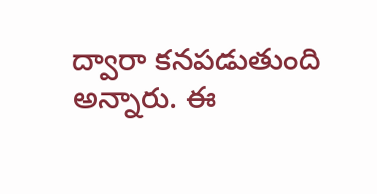ద్వారా కనపడుతుంది అన్నారు. ఈ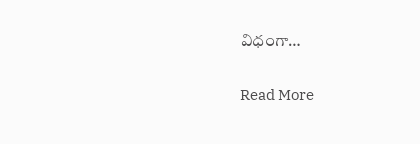విధంగా…

Read More